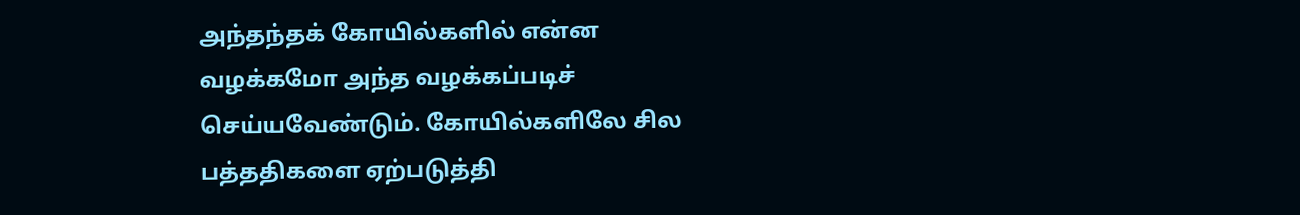அந்தந்தக் கோயில்களில் என்ன வழக்கமோ அந்த வழக்கப்படிச் செய்யவேண்டும். கோயில்களிலே சில பத்ததிகளை ஏற்படுத்தி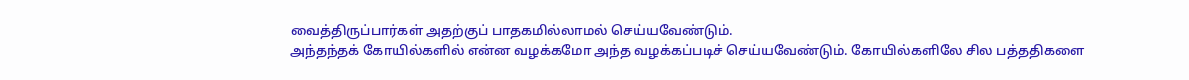வைத்திருப்பார்கள் அதற்குப் பாதகமில்லாமல் செய்யவேண்டும்.
அந்தந்தக் கோயில்களில் என்ன வழக்கமோ அந்த வழக்கப்படிச் செய்யவேண்டும். கோயில்களிலே சில பத்ததிகளை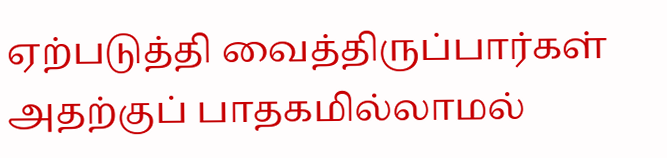ஏற்படுத்தி வைத்திருப்பார்கள் அதற்குப் பாதகமில்லாமல்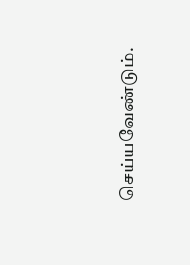செய்யவேண்டும்.